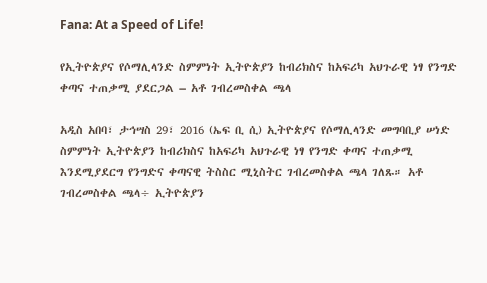Fana: At a Speed of Life!

የኢትዮጵያና የሶማሊላንድ ስምምነት ኢትዮጵያን ከብሪክስና ከአፍሪካ አህጉራዊ ነፃ የንግድ ቀጣና ተጠቃሚ ያደርጋል – አቶ ገብረመስቀል ጫላ

አዲስ አበባ፣ ታኅሣስ 29፣ 2016 (ኤፍ ቢ ሲ) ኢትዮጵያና የሶማሊላንድ መግባቢያ ሠነድ ስምምነት ኢትዮጵያን ከብሪክስና ከአፍሪካ አህጉራዊ ነፃ የንግድ ቀጣና ተጠቃሚ እንደሚያደርግ የንግድና ቀጣናዊ ትስስር ሚኒስትር ገብረመስቀል ጫላ ገለጹ። አቶ ገብረመስቀል ጫላ÷ ኢትዮጵያን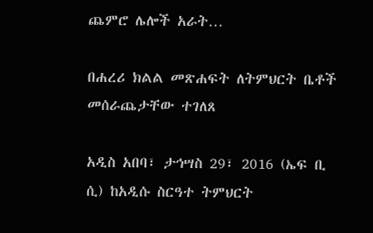ጨምሮ ሌሎች አራት…

በሐረሪ ክልል መጽሐፍት ለትምህርት ቤቶች መሰራጨታቸው ተገለጸ

አዲስ አበባ፣ ታኅሣስ 29፣ 2016 (ኤፍ ቢ ሲ) ከአዲሱ ስርዓተ ትምህርት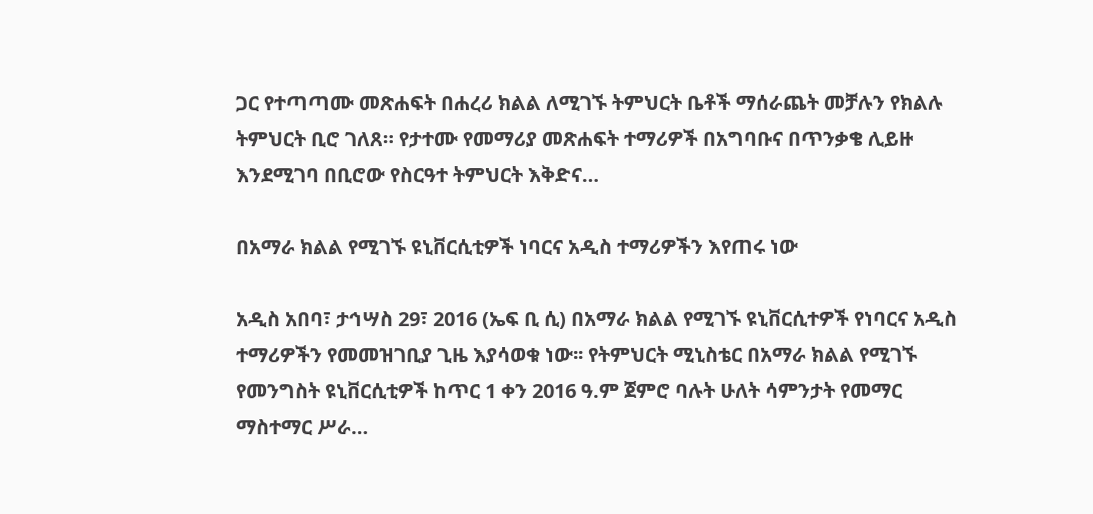ጋር የተጣጣሙ መጽሐፍት በሐረሪ ክልል ለሚገኙ ትምህርት ቤቶች ማሰራጨት መቻሉን የክልሉ ትምህርት ቢሮ ገለጸ። የታተሙ የመማሪያ መጽሐፍት ተማሪዎች በአግባቡና በጥንቃቄ ሊይዙ እንደሚገባ በቢሮው የስርዓተ ትምህርት እቅድና…

በአማራ ክልል የሚገኙ ዩኒቨርሲቲዎች ነባርና አዲስ ተማሪዎችን እየጠሩ ነው

አዲስ አበባ፣ ታኅሣስ 29፣ 2016 (ኤፍ ቢ ሲ) በአማራ ክልል የሚገኙ ዩኒቨርሲተዎች የነባርና አዲስ ተማሪዎችን የመመዝገቢያ ጊዜ እያሳወቁ ነው፡፡ የትምህርት ሚኒስቴር በአማራ ክልል የሚገኙ የመንግስት ዩኒቨርሲቲዎች ከጥር 1 ቀን 2016 ዓ.ም ጀምሮ ባሉት ሁለት ሳምንታት የመማር ማስተማር ሥራ…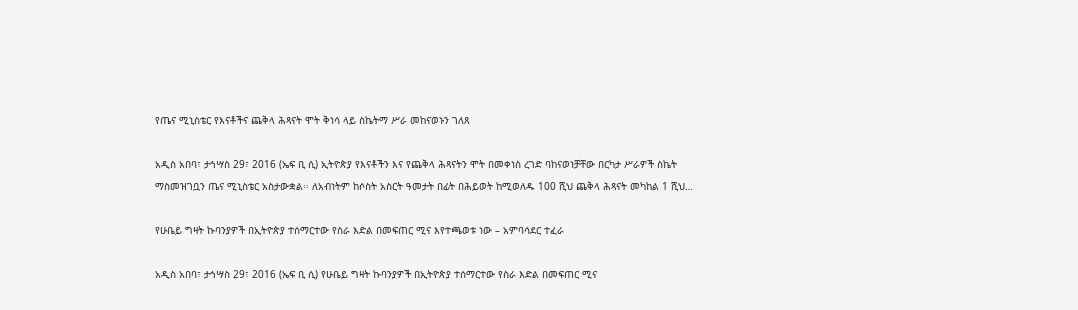የጤና ሚኒስቴር የእናቶችና ጨቅላ ሕጻናት ሞት ቅነሳ ላይ ስኬትማ ሥራ መከናወኑን ገለጸ

አዲስ አበባ፣ ታኅሣስ 29፣ 2016 (ኤፍ ቢ ሲ) ኢትዮጵያ የእናቶችን እና የጨቅላ ሕጻናትን ሞት በመቀነስ ረገድ ባከናወነቻቸው በርካታ ሥራዎች ስኬት ማስመዝገቧን ጤና ሚኒስቴር አስታውቋል፡፡ ለአብነትም ከሶስት አስርት ዓመታት በፊት በሕይወት ከሚወለዱ 100 ሺህ ጨቅላ ሕጻናት መካከል 1 ሺህ…

የሁቤይ ግዛት ኩባንያዎች በኢትዮጵያ ተሰማርተው የስራ እድል በመፍጠር ሚና እየተጫወቱ ነው – አምባሳደር ተፈራ

አዲስ አበባ፣ ታኅሣስ 29፣ 2016 (ኤፍ ቢ ሲ) የሁቤይ ግዛት ኩባንያዎች በኢትዮጵያ ተሰማርተው የስራ እድል በመፍጠር ሚና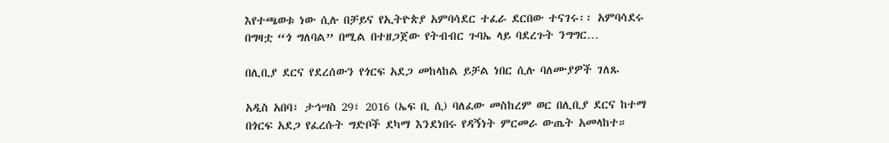እየተጫወቱ ነው ሲሉ በቻይና የኢትዮጵያ አምባሳደር ተፈራ ደርበው ተናገሩ፡፡ አምባሳደሩ በግዛቷ “ጎ ግለባል” በሚል በተዘጋጀው የትብብር ጉባኤ ላይ ባደረጉት ንግግር…

በሊቢያ ደርና የደረሰውን የጎርፍ አደጋ መከላከል ይቻል ነበር ሲሉ ባለሙያዎች ገለጹ

አዲስ አበባ፣ ታኅሣስ 29፣ 2016 (ኤፍ ቢ ሲ) ባለፈው መስከረም ወር በሊቢያ ደርና ከተማ በጎርፍ አደጋ የፈረሱት ግድቦች ደካማ እንደነበሩ የዳኝነት ምርመራ ውጤት አመላከተ።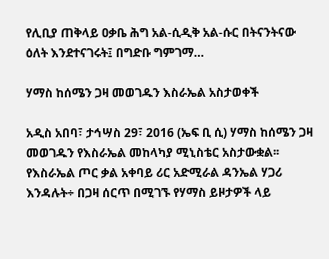የሊቢያ ጠቅላይ ዐቃቤ ሕግ አል-ሲዲቅ አል-ሱር በትናንትናው ዕለት እንደተናገሩት፤ በግድቡ ግምገማ…

ሃማስ ከሰሜን ጋዛ መወገዱን እስራኤል አስታወቀች

አዲስ አበባ፣ ታኅሣስ 29፣ 2016 (ኤፍ ቢ ሲ) ሃማስ ከሰሜን ጋዛ መወገዱን የእስራኤል መከላካያ ሚኒስቴር አስታውቋል፡፡ የእስራኤል ጦር ቃል አቀባይ ሪር አድሚራል ዳንኤል ሃጋሪ እንዳሉት÷ በጋዛ ሰርጥ በሚገኙ የሃማስ ይዞታዎች ላይ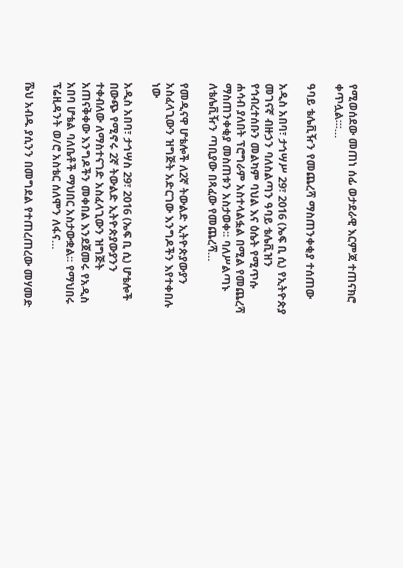የሚወሰደው መጠነ ሰፊ ወታደራዊ እርምጃ ተጠናክሮ ቀጥሏል፡፡፡…

ዓባይ ቴሌቪዥን የመጨረሻ ማስጠንቀቂያ ተሰጠው

አዲስ አበባ፣ ታኅሣሥ 29፣ 2016 (ኤፍ ቢ ሲ) የኢትዮጵያ መገናኛ ብዙኃን ባለስልጣን ዓባይ ቴሌቪዝን የኅብረተሰቡን መልካም ባህል እና ዕሴት የሚጥሱ ሐሳብ ያለበት ፕሮግራም አስተላልፏል በሚል የመጨረሻ ማስጠንቀቂያ መስጠቱን አስታወቀ፡፡ ባለሥልጣኑ ለቴሌቪዥን ጣቢያው በጻፈው የመጨረሻ…

የመዲናዋ ሆቴሎች ለ2ኛ ትውልድ ኢትዮጵያውያን አስፈላጊውን ዝግጅት አድርገው እንግዶችን እየተቀበሉ ነው

አዲስ አበባ፣ ታኅሣስ 29፣ 2016 (ኤፍ ቢ ሲ) ሆቴሎች በውጭ የሚኖሩ 2ኛ ትውልድ ኢትዮጵያውያንን ተቀብለው ለማስተናገድ አስፈላጊውን ዝግጅት አጠናቅቀው እንግዶችን መቀበል እንደጀመሩ የአዲስ አበባ ሆቴል ባለቤቶች ማህበር አስታውቋል፡፡ የማህበሩ ፕሬዚዳንት ወ/ሮ አስቴር ሰለሞን ለፋና…

ሼህ አብዱ ያሲንን በመግደል የተጠረጠረው መሃመድ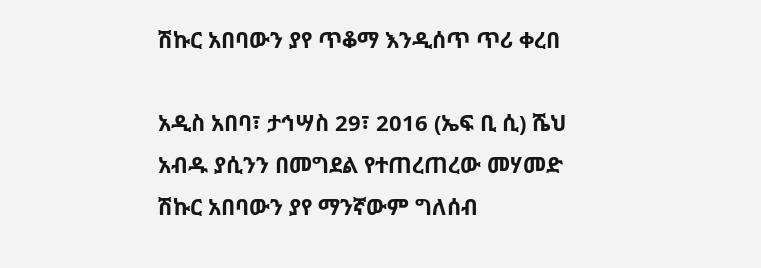ሽኩር አበባውን ያየ ጥቆማ እንዲሰጥ ጥሪ ቀረበ

አዲስ አበባ፣ ታኅሣስ 29፣ 2016 (ኤፍ ቢ ሲ) ሼህ አብዱ ያሲንን በመግደል የተጠረጠረው መሃመድ ሽኩር አበባውን ያየ ማንኛውም ግለሰብ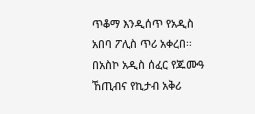ጥቆማ እንዲሰጥ የአዲስ አበባ ፖሊስ ጥሪ አቀረበ፡፡ በአስኮ አዲስ ሰፈር የጁሙዓ ኸጢብና የኪታብ አቅሪ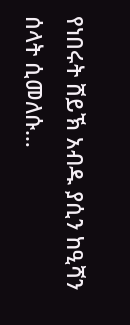የነበሩት ሸይኽ አብዱ ያሲን ከዒሻን ሰላት ሲመለሱ…